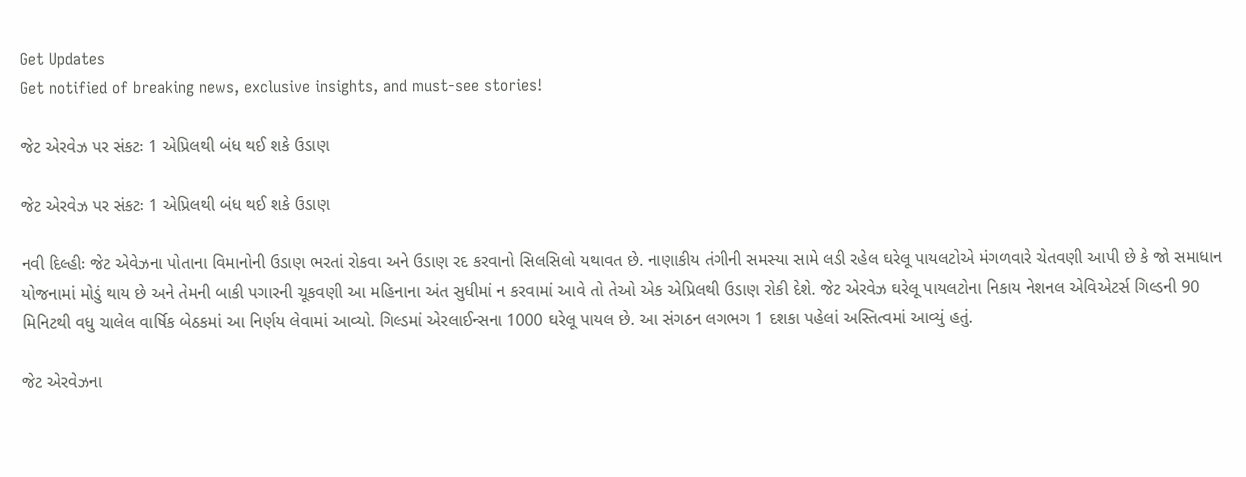Get Updates
Get notified of breaking news, exclusive insights, and must-see stories!

જેટ એરવેઝ પર સંકટઃ 1 એપ્રિલથી બંધ થઈ શકે ઉડાણ

જેટ એરવેઝ પર સંકટઃ 1 એપ્રિલથી બંધ થઈ શકે ઉડાણ

નવી દિલ્હીઃ જેટ એવેઝના પોતાના વિમાનોની ઉડાણ ભરતાં રોકવા અને ઉડાણ રદ કરવાનો સિલસિલો યથાવત છે. નાણાકીય તંગીની સમસ્યા સામે લડી રહેલ ઘરેલૂ પાયલટોએ મંગળવારે ચેતવણી આપી છે કે જો સમાધાન યોજનામાં મોડું થાય છે અને તેમની બાકી પગારની ચૂકવણી આ મહિનાના અંત સુધીમાં ન કરવામાં આવે તો તેઓ એક એપ્રિલથી ઉડાણ રોકી દેશે. જેટ એરવેઝ ઘરેલૂ પાયલટોના નિકાય નેશનલ એવિએટર્સ ગિલ્ડની 90 મિનિટથી વધુ ચાલેલ વાર્ષિક બેઠકમાં આ નિર્ણય લેવામાં આવ્યો. ગિલ્ડમાં એરલાઈન્સના 1000 ઘરેલૂ પાયલ છે. આ સંગઠન લગભગ 1 દશકા પહેલાં અસ્તિત્વમાં આવ્યું હતું.

જેટ એરવેઝના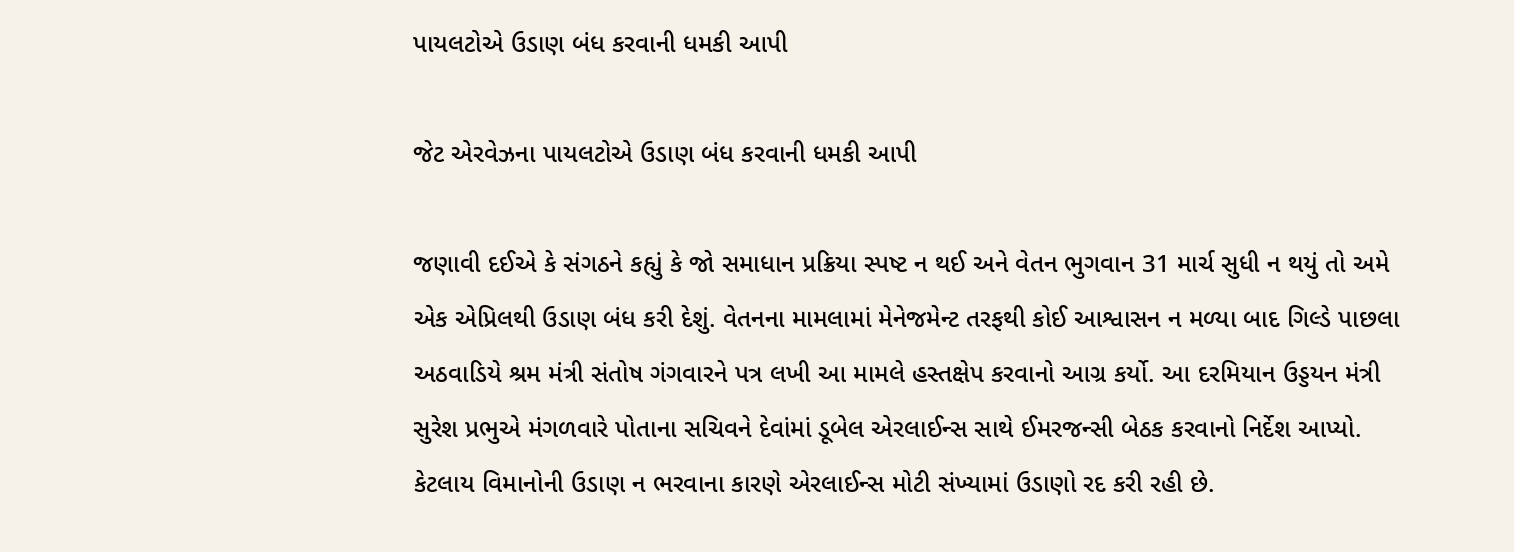પાયલટોએ ઉડાણ બંધ કરવાની ધમકી આપી

જેટ એરવેઝના પાયલટોએ ઉડાણ બંધ કરવાની ધમકી આપી

જણાવી દઈએ કે સંગઠને કહ્યું કે જો સમાધાન પ્રક્રિયા સ્પષ્ટ ન થઈ અને વેતન ભુગવાન 31 માર્ચ સુધી ન થયું તો અમે એક એપ્રિલથી ઉડાણ બંધ કરી દેશું. વેતનના મામલામાં મેનેજમેન્ટ તરફથી કોઈ આશ્વાસન ન મળ્યા બાદ ગિલ્ડે પાછલા અઠવાડિયે શ્રમ મંત્રી સંતોષ ગંગવારને પત્ર લખી આ મામલે હસ્તક્ષેપ કરવાનો આગ્ર કર્યો. આ દરમિયાન ઉડ્ડયન મંત્રી સુરેશ પ્રભુએ મંગળવારે પોતાના સચિવને દેવાંમાં ડૂબેલ એરલાઈન્સ સાથે ઈમરજન્સી બેઠક કરવાનો નિર્દેશ આપ્યો. કેટલાય વિમાનોની ઉડાણ ન ભરવાના કારણે એરલાઈન્સ મોટી સંખ્યામાં ઉડાણો રદ કરી રહી છે.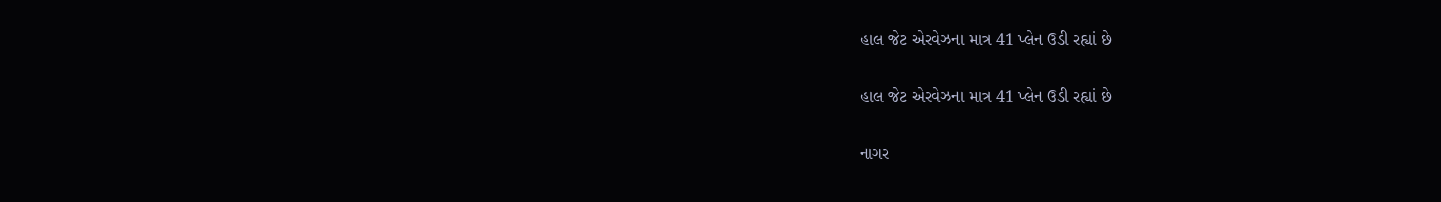હાલ જેટ એરવેઝના માત્ર 41 પ્લેન ઉડી રહ્યાં છે

હાલ જેટ એરવેઝના માત્ર 41 પ્લેન ઉડી રહ્યાં છે

નાગર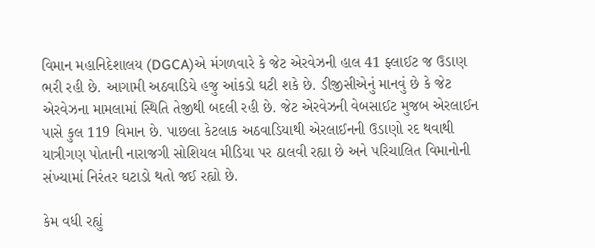વિમાન મહાનિદેશાલય (DGCA)એ મંગળવારે કે જેટ એરવેઝની હાલ 41 ફ્લાઈટ જ ઉડાણ ભરી રહી છે. આગામી અઠવાડિયે હજુ આંકડો ઘટી શકે છે. ડીજીસીએનું માનવું છે કે જેટ એરવેઝના મામલામાં સ્થિતિ તેજીથી બદલી રહી છે. જેટ એરવેઝની વેબસાઈટ મુજબ એરલાઈન પાસે કુલ 119 વિમાન છે. પાછલા કેટલાક અઠવાડિયાથી એરલાઈનની ઉડાણો રદ થવાથી યાત્રીગણ પોતાની નારાજગી સોશિયલ મીડિયા પર ઠાલવી રહ્યા છે અને પરિચાલિત વિમાનોની સંખ્યામાં નિરંતર ઘટાડો થતો જઈ રહ્યો છે.

કેમ વધી રહ્યું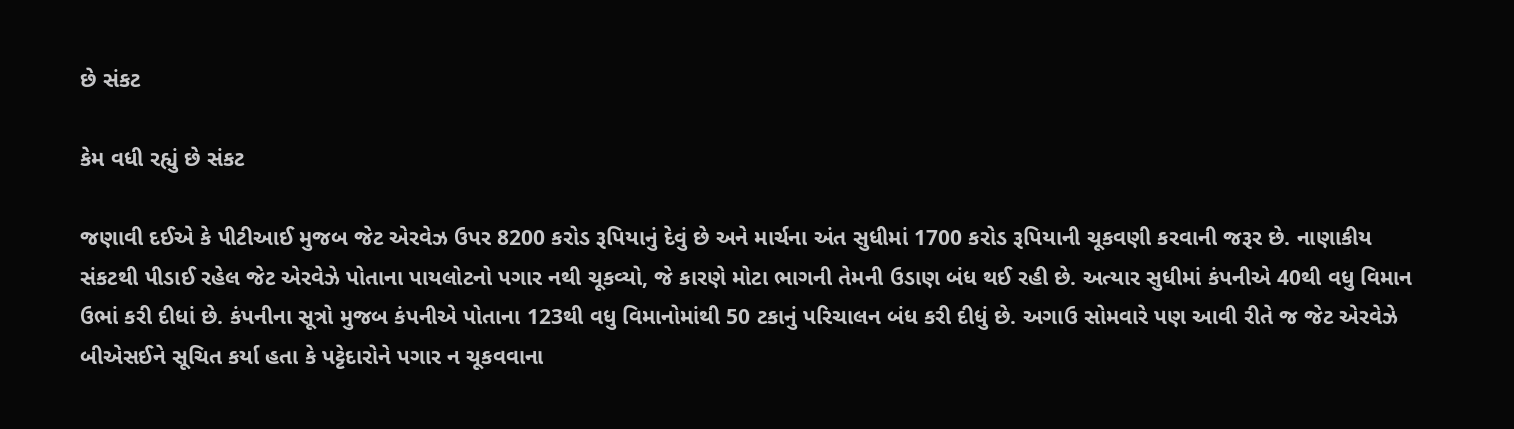છે સંકટ

કેમ વધી રહ્યું છે સંકટ

જણાવી દઈએ કે પીટીઆઈ મુજબ જેટ એરવેઝ ઉપર 8200 કરોડ રૂપિયાનું દેવું છે અને માર્ચના અંત સુધીમાં 1700 કરોડ રૂપિયાની ચૂકવણી કરવાની જરૂર છે. નાણાકીય સંકટથી પીડાઈ રહેલ જેટ એરવેઝે પોતાના પાયલોટનો પગાર નથી ચૂકવ્યો, જે કારણે મોટા ભાગની તેમની ઉડાણ બંધ થઈ રહી છે. અત્યાર સુધીમાં કંપનીએ 40થી વધુ વિમાન ઉભાં કરી દીધાં છે. કંપનીના સૂત્રો મુજબ કંપનીએ પોતાના 123થી વધુ વિમાનોમાંથી 50 ટકાનું પરિચાલન બંધ કરી દીધું છે. અગાઉ સોમવારે પણ આવી રીતે જ જેટ એરવેઝે બીએસઈને સૂચિત કર્યા હતા કે પટ્ટેદારોને પગાર ન ચૂકવવાના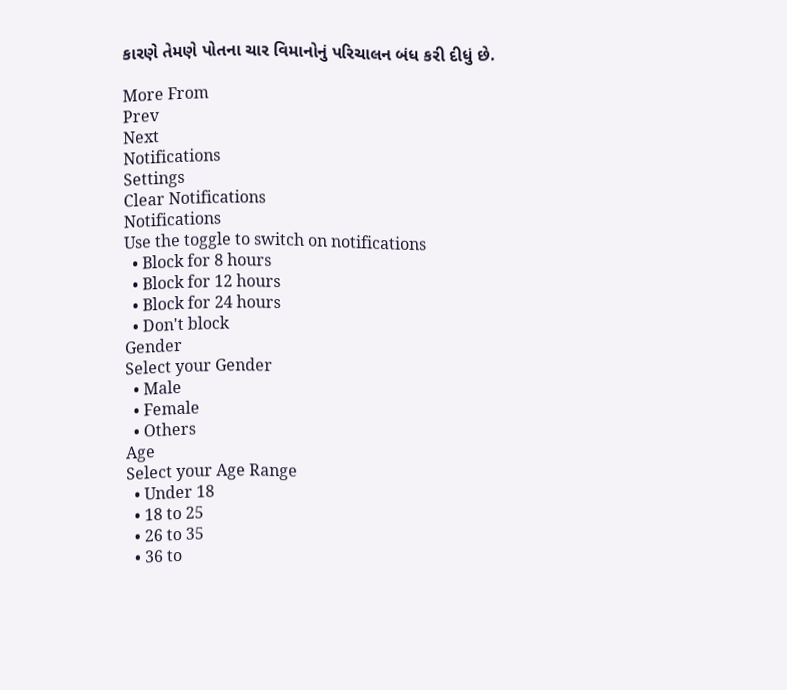કારણે તેમણે પોતના ચાર વિમાનોનું પરિચાલન બંધ કરી દીધું છે.

More From
Prev
Next
Notifications
Settings
Clear Notifications
Notifications
Use the toggle to switch on notifications
  • Block for 8 hours
  • Block for 12 hours
  • Block for 24 hours
  • Don't block
Gender
Select your Gender
  • Male
  • Female
  • Others
Age
Select your Age Range
  • Under 18
  • 18 to 25
  • 26 to 35
  • 36 to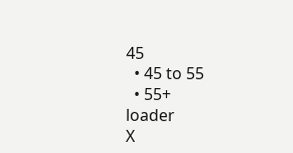45
  • 45 to 55
  • 55+
loader
X